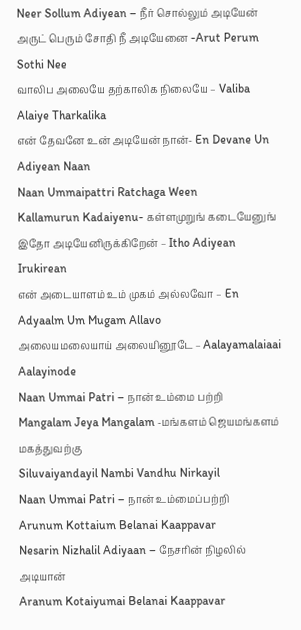Neer Sollum Adiyean – நீர் சொல்லும் அடியேன்
அருட் பெரும் சோதி நீ அடியேனை -Arut Perum Sothi Nee
வாலிப அலையே தற்காலிக நிலையே – Valiba Alaiye Tharkalika
என் தேவனே உன் அடியேன் நான்- En Devane Un Adiyean Naan
Naan Ummaipattri Ratchaga Ween
Kallamurun Kadaiyenu- கள்ளமுறுங் கடையேனுங்
இதோ அடியேனிருக்கிறேன் – Itho Adiyean Irukirean
என் அடையாளம் உம் முகம் அல்லவோ – En Adyaalm Um Mugam Allavo
அலையமலையாய் அலையினூடே – Aalayamalaiaai Aalayinode
Naan Ummai Patri – நான் உம்மை பற்றி
Mangalam Jeya Mangalam -மங்களம் ஜெயமங்களம் மகத்துவற்கு
Siluvaiyandayil Nambi Vandhu Nirkayil
Naan Ummai Patri – நான் உம்மைப்பற்றி
Arunum Kottaium Belanai Kaappavar
Nesarin Nizhalil Adiyaan – நேசரின் நிழலில் அடியான்
Aranum Kotaiyumai Belanai Kaappavar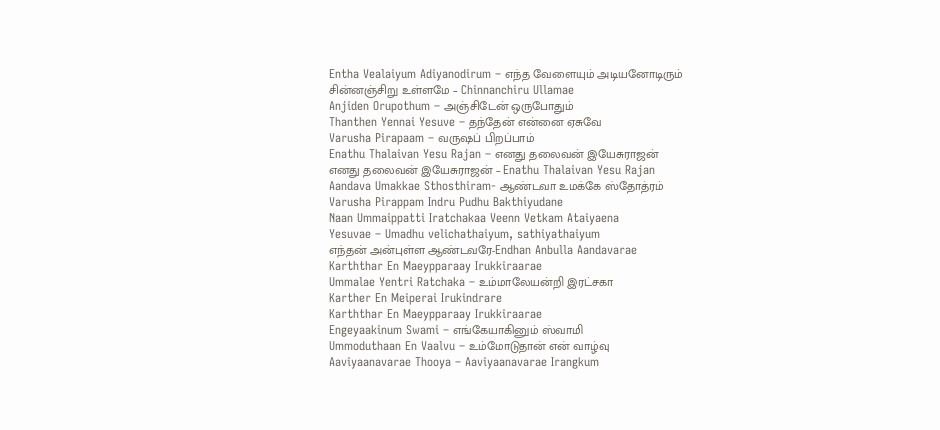Entha Vealaiyum Adiyanodirum – எந்த வேளையும் அடியனோடிரும்
சின்னஞ்சிறு உள்ளமே – Chinnanchiru Ullamae
Anjiden Orupothum – அஞ்சிடேன் ஒருபோதும்
Thanthen Yennai Yesuve – தந்தேன் என்னை ஏசுவே
Varusha Pirapaam – வருஷப் பிறப்பாம்
Enathu Thalaivan Yesu Rajan – எனது தலைவன் இயேசுராஜன்
எனது தலைவன் இயேசுராஜன் – Enathu Thalaivan Yesu Rajan
Aandava Umakkae Sthosthiram- ஆண்டவா உமக்கே ஸ்தோத்ரம்
Varusha Pirappam Indru Pudhu Bakthiyudane
Naan Ummaippatti Iratchakaa Veenn Vetkam Ataiyaena
Yesuvae – Umadhu velichathaiyum, sathiyathaiyum
எந்தன் அன்புள்ள ஆண்டவரே-Endhan Anbulla Aandavarae
Karththar En Maeypparaay Irukkiraarae
Ummalae Yentri Ratchaka – உம்மாலேயன்றி இரட்சகா
Karther En Meiperai Irukindrare
Karththar En Maeypparaay Irukkiraarae
Engeyaakinum Swami – எங்கேயாகினும் ஸ்வாமி
Ummoduthaan En Vaalvu – உம்மோடுதான் என் வாழ்வு
Aaviyaanavarae Thooya – Aaviyaanavarae Irangkum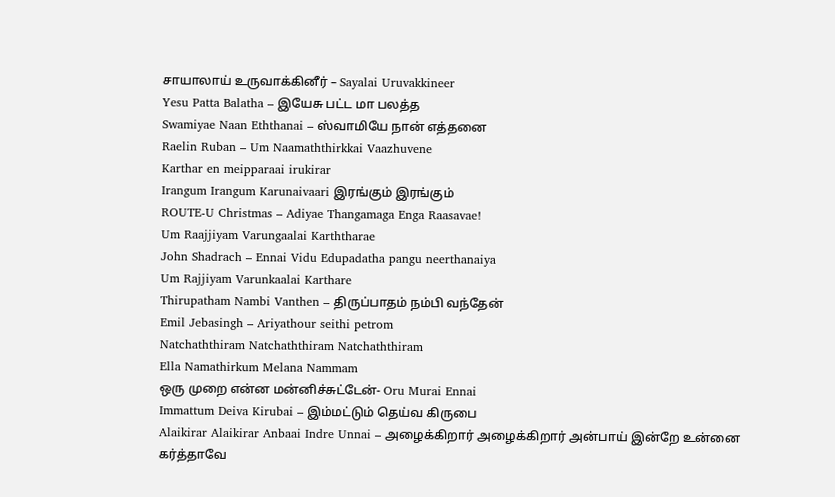சாயாலாய் உருவாக்கினீர் – Sayalai Uruvakkineer
Yesu Patta Balatha – இயேசு பட்ட மா பலத்த
Swamiyae Naan Eththanai – ஸ்வாமியே நான் எத்தனை
Raelin Ruban – Um Naamaththirkkai Vaazhuvene
Karthar en meipparaai irukirar
Irangum Irangum Karunaivaari இரங்கும் இரங்கும்
ROUTE-U Christmas – Adiyae Thangamaga Enga Raasavae!
Um Raajjiyam Varungaalai Karththarae
John Shadrach – Ennai Vidu Edupadatha pangu neerthanaiya
Um Rajjiyam Varunkaalai Karthare
Thirupatham Nambi Vanthen – திருப்பாதம் நம்பி வந்தேன்
Emil Jebasingh – Ariyathour seithi petrom
Natchaththiram Natchaththiram Natchaththiram
Ella Namathirkum Melana Nammam
ஒரு முறை என்ன மன்னிச்சுட்டேன்- Oru Murai Ennai
Immattum Deiva Kirubai – இம்மட்டும் தெய்வ கிருபை
Alaikirar Alaikirar Anbaai Indre Unnai – அழைக்கிறார் அழைக்கிறார் அன்பாய் இன்றே உன்னை
கர்த்தாவே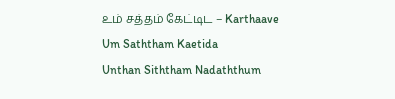உம் சத்தம் கேட்டிட – Karthaave Um Saththam Kaetida
Unthan Siththam Nadaththum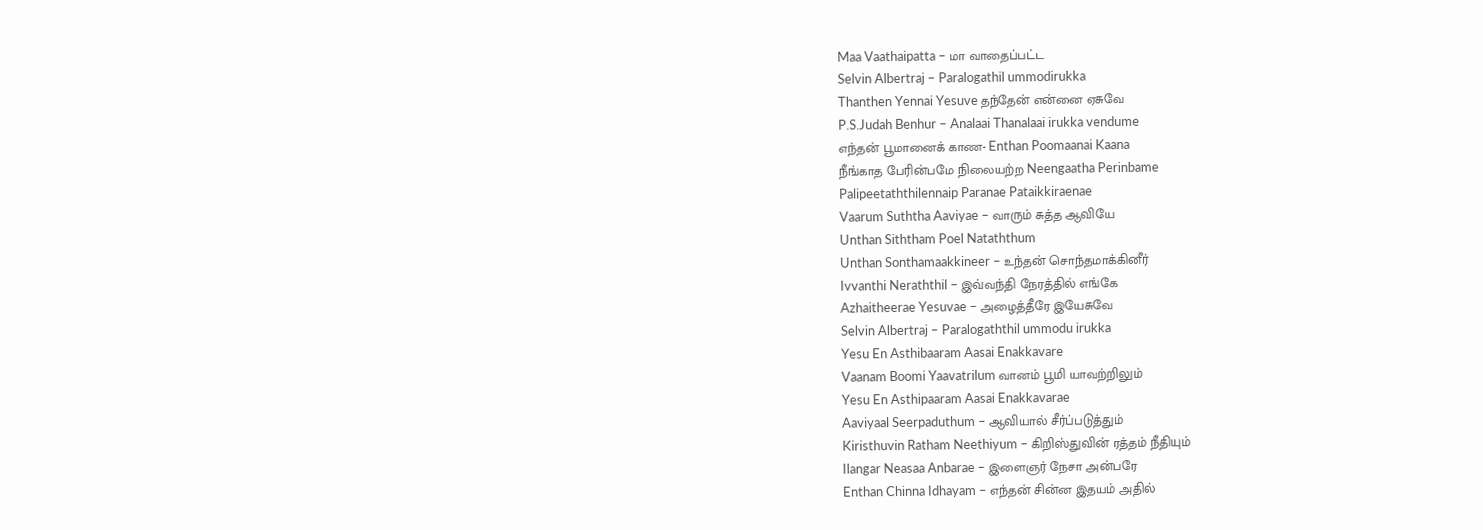Maa Vaathaipatta – மா வாதைப்பட்ட
Selvin Albertraj – Paralogathil ummodirukka
Thanthen Yennai Yesuve தந்தேன் என்னை ஏசுவே
P.S.Judah Benhur – Analaai Thanalaai irukka vendume
எந்தன் பூமானைக் காண- Enthan Poomaanai Kaana
நீங்காத பேரின்பமே நிலையற்ற Neengaatha Perinbame
Palipeetaththilennaip Paranae Pataikkiraenae
Vaarum Suththa Aaviyae – வாரும் சுத்த ஆவியே
Unthan Siththam Poel Nataththum
Unthan Sonthamaakkineer – உந்தன் சொந்தமாக்கினீர்
Ivvanthi Neraththil – இவ்வந்தி நேரத்தில் எங்கே
Azhaitheerae Yesuvae – அழைத்தீரே இயேசுவே
Selvin Albertraj – Paralogaththil ummodu irukka
Yesu En Asthibaaram Aasai Enakkavare
Vaanam Boomi Yaavatrilum வானம் பூமி யாவற்றிலும்
Yesu En Asthipaaram Aasai Enakkavarae
Aaviyaal Seerpaduthum – ஆவியால் சீர்ப்படுத்தும்
Kiristhuvin Ratham Neethiyum – கிறிஸ்துவின் ரத்தம் நீதியும்
Ilangar Neasaa Anbarae – இளைஞர் நேசா அன்பரே
Enthan Chinna Idhayam – எந்தன் சின்ன இதயம் அதில்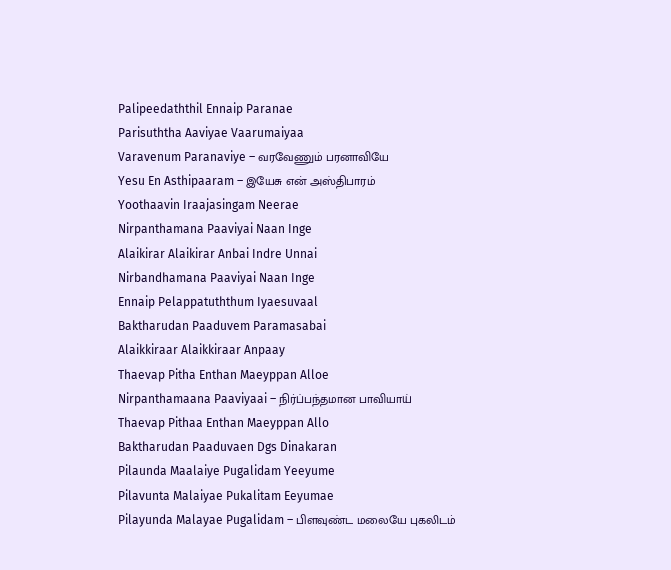Palipeedaththil Ennaip Paranae
Parisuththa Aaviyae Vaarumaiyaa
Varavenum Paranaviye – வரவேணும் பரனாவியே
Yesu En Asthipaaram – இயேசு என் அஸ்திபாரம்
Yoothaavin Iraajasingam Neerae
Nirpanthamana Paaviyai Naan Inge
Alaikirar Alaikirar Anbai Indre Unnai
Nirbandhamana Paaviyai Naan Inge
Ennaip Pelappatuththum Iyaesuvaal
Baktharudan Paaduvem Paramasabai
Alaikkiraar Alaikkiraar Anpaay
Thaevap Pitha Enthan Maeyppan Alloe
Nirpanthamaana Paaviyaai – நிர்ப்பந்தமான பாவியாய்
Thaevap Pithaa Enthan Maeyppan Allo
Baktharudan Paaduvaen Dgs Dinakaran
Pilaunda Maalaiye Pugalidam Yeeyume
Pilavunta Malaiyae Pukalitam Eeyumae
Pilayunda Malayae Pugalidam – பிளவுண்ட மலையே புகலிடம்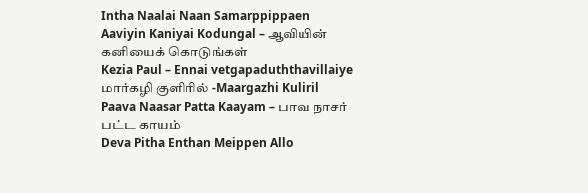Intha Naalai Naan Samarppippaen
Aaviyin Kaniyai Kodungal – ஆவியின் கனியைக் கொடுங்கள்
Kezia Paul – Ennai vetgapaduththavillaiye
மார்கழி குளிரில் -Maargazhi Kuliril
Paava Naasar Patta Kaayam – பாவ நாசர் பட்ட காயம்
Deva Pitha Enthan Meippen Allo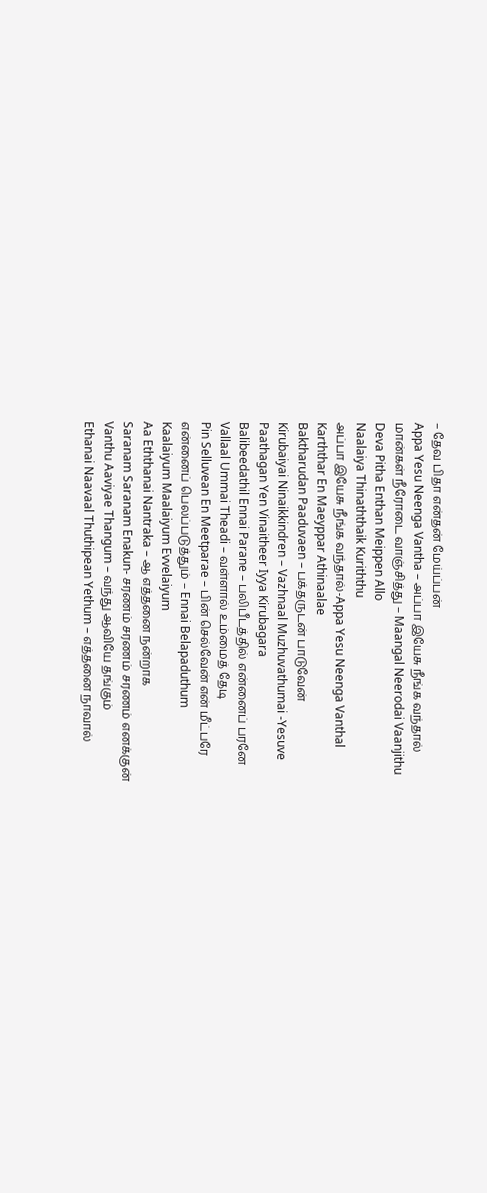– தேவ பிதா என்தன் மேய்ப்பன்
Appa Yesu Neenga Vantha – அப்பா இயேசு நீங்க வந்தால்
மான்கள் நீரோடை வாஞ்சித்து – Maangal Neerodai Vaanjithu
Deva Pitha Enthan Meippen Allo
Naalaiya Thinaththaik Kuriththu
அப்பா இயேசு நீங்க வந்தால்-Appa Yesu Neenga Vanthal
Karththar En Maeyppar Athinaalae
Baktharudan Paaduvaen – பக்தருடன் பாடுவேன்
Kirubaiyai Ninaikkindren – Vazhnaal Muzhuvathumai -Yesuve
Paathagan Yen Vinaitheer Iyya Kirubagara
Balibeedathil Ennai Parane – பலிபீடத்தில் என்னைப் பரனே
Vallaal Ummai Theadi – வள்ளால் உம்மைத் தேடி
Pin Selluvean En Meetparae – பின் செல்வேன் என் மீட்பரே
என்னைப் பெலப்படுத்தும் – Ennai Belapaduthum
Kaalaiyum Maalaiyum Evvelaiyum
Aa Eththanai Nantraka – ஆ எத்தனை நன்றாக
Saranam Saranam Enakun- சரணம் சரணம் சரணம் எனக்குன்
Vanthu Aaviyae Thangum – வந்து ஆவியே தங்கும்
Ethanai Naavaal Thuthipean Yethum – எத்தனை நாவால்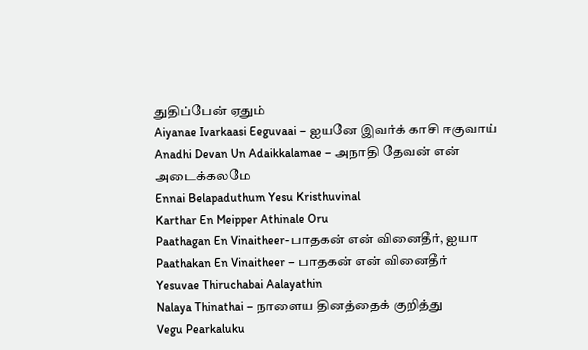துதிப்பேன் ஏதும்
Aiyanae Ivarkaasi Eeguvaai – ஐயனே இவர்க் காசி ஈகுவாய்
Anadhi Devan Un Adaikkalamae – அநாதி தேவன் என் அடைக்கலமே
Ennai Belapaduthum Yesu Kristhuvinal
Karthar En Meipper Athinale Oru
Paathagan En Vinaitheer-பாதகன் என் வினைதீர், ஐயா
Paathakan En Vinaitheer – பாதகன் என் வினைதீர்
Yesuvae Thiruchabai Aalayathin
Nalaya Thinathai – நாளைய தினத்தைக் குறித்து
Vegu Pearkaluku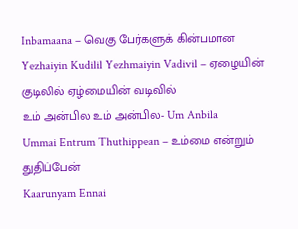Inbamaana – வெகு பேர்களுக் கின்பமான
Yezhaiyin Kudilil Yezhmaiyin Vadivil – ஏழையின் குடிலில் ஏழ்மையின் வடிவில்
உம் அன்பில உம் அன்பில- Um Anbila
Ummai Entrum Thuthippean – உம்மை என்றும் துதிப்பேன்
Kaarunyam Ennai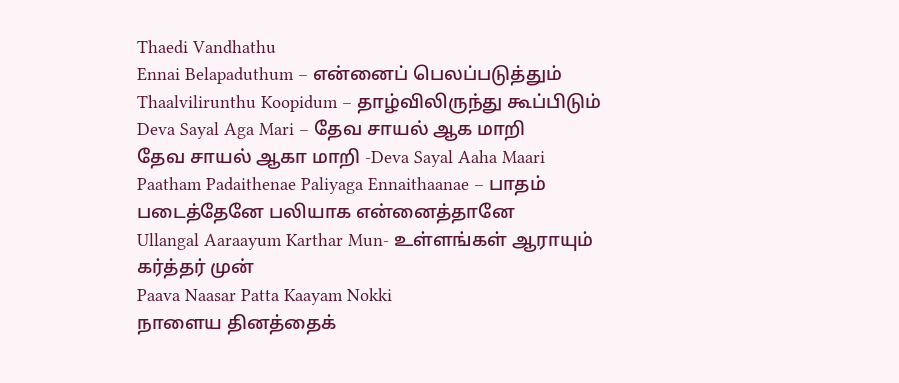Thaedi Vandhathu
Ennai Belapaduthum – என்னைப் பெலப்படுத்தும்
Thaalvilirunthu Koopidum – தாழ்விலிருந்து கூப்பிடும்
Deva Sayal Aga Mari – தேவ சாயல் ஆக மாறி
தேவ சாயல் ஆகா மாறி -Deva Sayal Aaha Maari
Paatham Padaithenae Paliyaga Ennaithaanae – பாதம் படைத்தேனே பலியாக என்னைத்தானே
Ullangal Aaraayum Karthar Mun- உள்ளங்கள் ஆராயும் கர்த்தர் முன்
Paava Naasar Patta Kaayam Nokki
நாளைய தினத்தைக்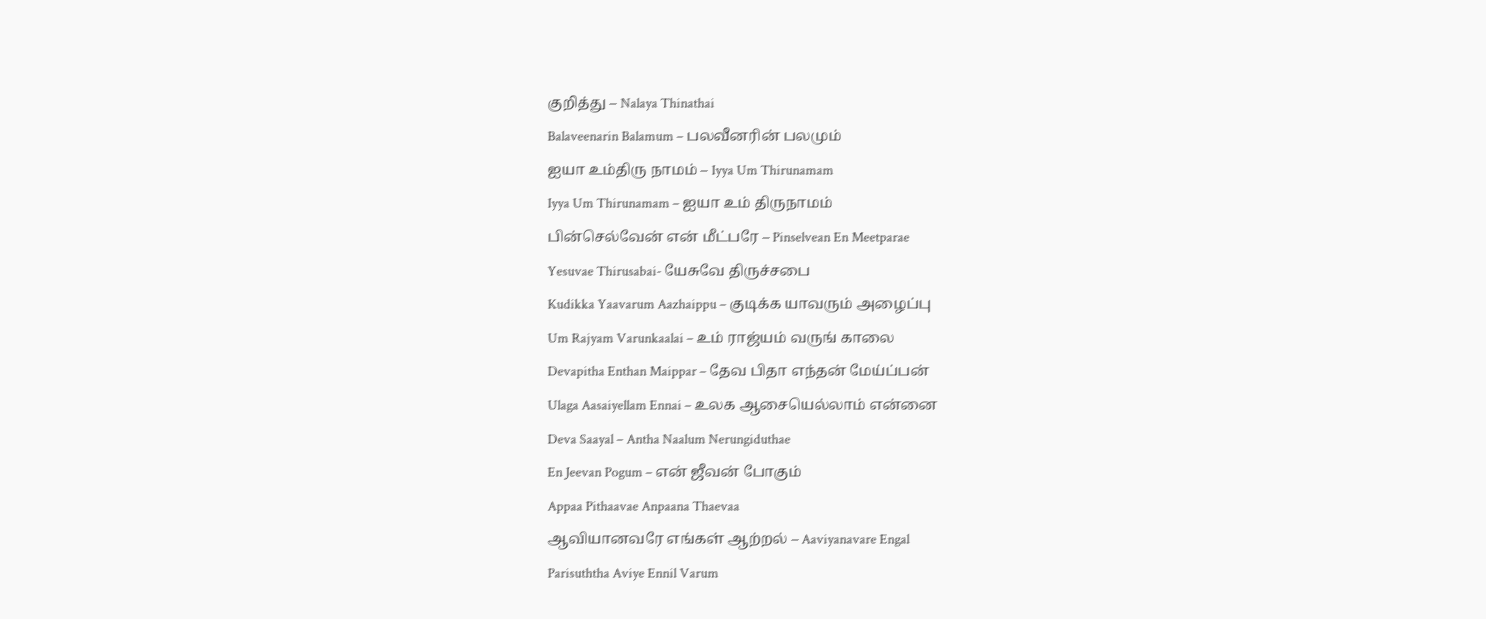குறித்து – Nalaya Thinathai
Balaveenarin Balamum – பலவீனரின் பலமும்
ஐயா உம்திரு நாமம் – Iyya Um Thirunamam
Iyya Um Thirunamam – ஐயா உம் திருநாமம்
பின்செல்வேன் என் மீட்பரே – Pinselvean En Meetparae
Yesuvae Thirusabai- யேசுவே திருச்சபை
Kudikka Yaavarum Aazhaippu – குடிக்க யாவரும் அழைப்பு
Um Rajyam Varunkaalai – உம் ராஜ்யம் வருங் காலை
Devapitha Enthan Maippar – தேவ பிதா எந்தன் மேய்ப்பன்
Ulaga Aasaiyellam Ennai – உலக ஆசையெல்லாம் என்னை
Deva Saayal – Antha Naalum Nerungiduthae
En Jeevan Pogum – என் ஜீவன் போகும்
Appaa Pithaavae Anpaana Thaevaa
ஆவியானவரே எங்கள் ஆற்றல் – Aaviyanavare Engal
Parisuththa Aviye Ennil Varum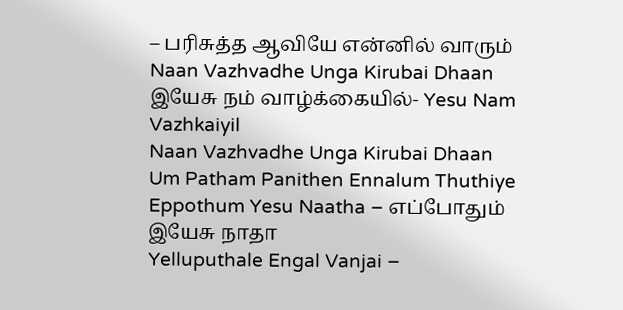– பரிசுத்த ஆவியே என்னில் வாரும்
Naan Vazhvadhe Unga Kirubai Dhaan
இயேசு நம் வாழ்க்கையில்- Yesu Nam Vazhkaiyil
Naan Vazhvadhe Unga Kirubai Dhaan
Um Patham Panithen Ennalum Thuthiye
Eppothum Yesu Naatha – எப்போதும் இயேசு நாதா
Yelluputhale Engal Vanjai –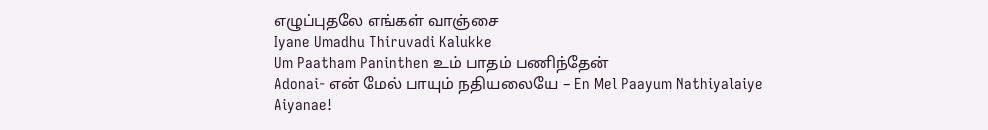எழுப்புதலே எங்கள் வாஞ்சை
Iyane Umadhu Thiruvadi Kalukke
Um Paatham Paninthen உம் பாதம் பணிந்தேன்
Adonai- என் மேல் பாயும் நதியலையே – En Mel Paayum Nathiyalaiye
Aiyanae!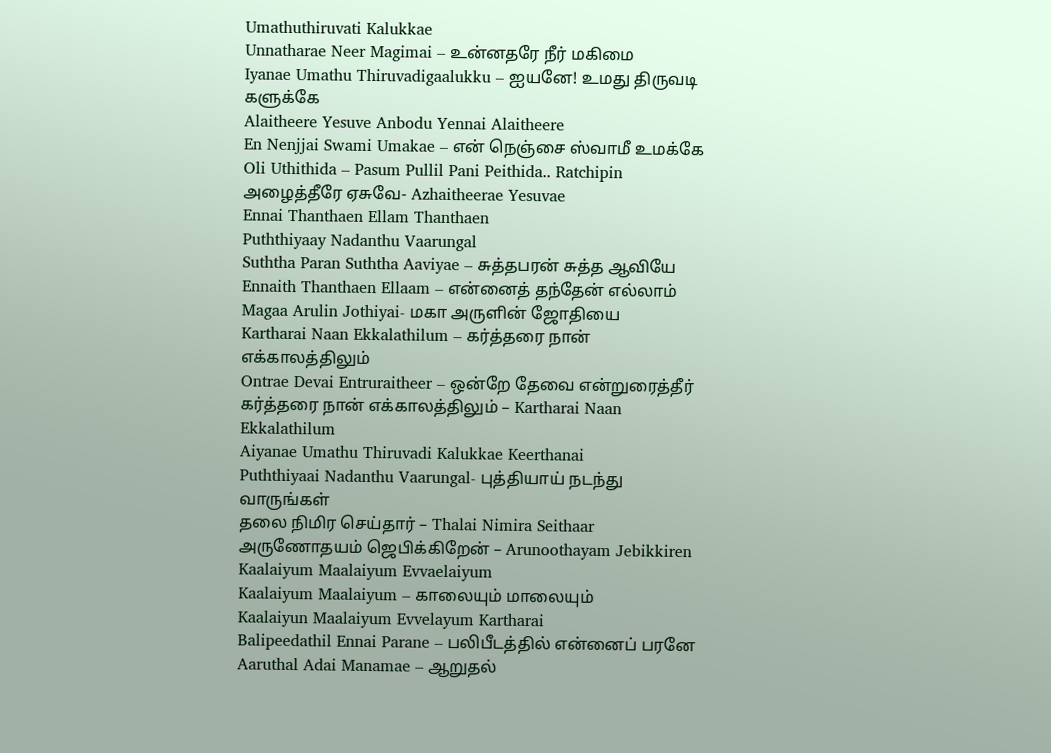Umathuthiruvati Kalukkae
Unnatharae Neer Magimai – உன்னதரே நீர் மகிமை
Iyanae Umathu Thiruvadigaalukku – ஐயனே! உமது திருவடி களுக்கே
Alaitheere Yesuve Anbodu Yennai Alaitheere
En Nenjjai Swami Umakae – என் நெஞ்சை ஸ்வாமீ உமக்கே
Oli Uthithida – Pasum Pullil Pani Peithida.. Ratchipin
அழைத்தீரே ஏசுவே- Azhaitheerae Yesuvae
Ennai Thanthaen Ellam Thanthaen
Puththiyaay Nadanthu Vaarungal
Suththa Paran Suththa Aaviyae – சுத்தபரன் சுத்த ஆவியே
Ennaith Thanthaen Ellaam – என்னைத் தந்தேன் எல்லாம்
Magaa Arulin Jothiyai- மகா அருளின் ஜோதியை
Kartharai Naan Ekkalathilum – கர்த்தரை நான் எக்காலத்திலும்
Ontrae Devai Entruraitheer – ஒன்றே தேவை என்றுரைத்தீர்
கர்த்தரை நான் எக்காலத்திலும் – Kartharai Naan Ekkalathilum
Aiyanae Umathu Thiruvadi Kalukkae Keerthanai
Puththiyaai Nadanthu Vaarungal- புத்தியாய் நடந்து வாருங்கள்
தலை நிமிர செய்தார் – Thalai Nimira Seithaar
அருணோதயம் ஜெபிக்கிறேன் – Arunoothayam Jebikkiren
Kaalaiyum Maalaiyum Evvaelaiyum
Kaalaiyum Maalaiyum – காலையும் மாலையும்
Kaalaiyun Maalaiyum Evvelayum Kartharai
Balipeedathil Ennai Parane – பலிபீடத்தில் என்னைப் பரனே
Aaruthal Adai Manamae – ஆறுதல்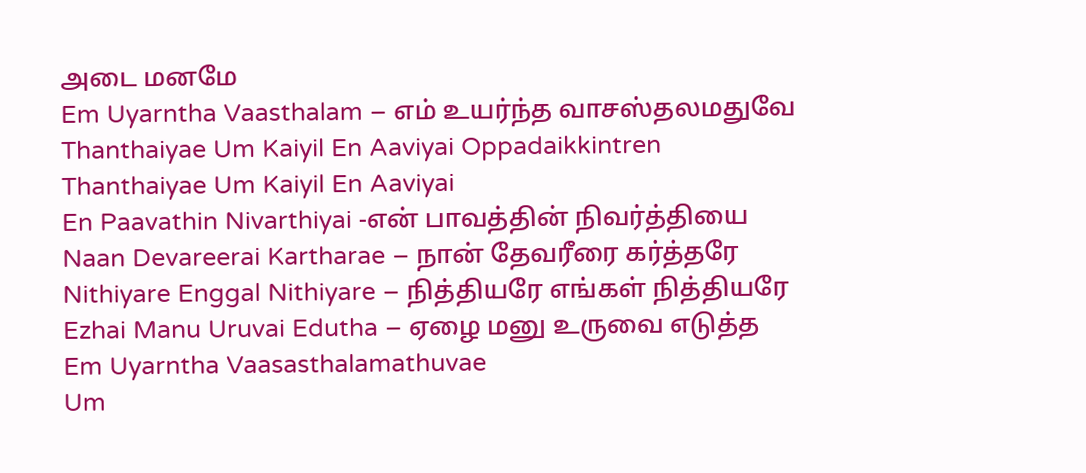அடை மனமே
Em Uyarntha Vaasthalam – எம் உயர்ந்த வாசஸ்தலமதுவே
Thanthaiyae Um Kaiyil En Aaviyai Oppadaikkintren
Thanthaiyae Um Kaiyil En Aaviyai
En Paavathin Nivarthiyai -என் பாவத்தின் நிவர்த்தியை
Naan Devareerai Kartharae – நான் தேவரீரை கர்த்தரே
Nithiyare Enggal Nithiyare – நித்தியரே எங்கள் நித்தியரே
Ezhai Manu Uruvai Edutha – ஏழை மனு உருவை எடுத்த
Em Uyarntha Vaasasthalamathuvae
Um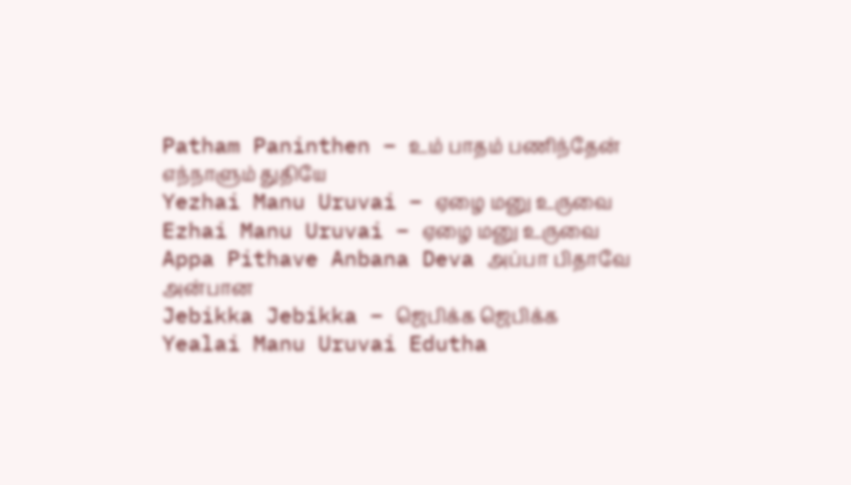Patham Paninthen – உம் பாதம் பணிந்தேன் எந்நாளும் துதியே
Yezhai Manu Uruvai – ஏழை மனு உருவை
Ezhai Manu Uruvai – ஏழை மனு உருவை
Appa Pithave Anbana Deva அப்பா பிதாவே அன்பான
Jebikka Jebikka – ஜெபிக்க ஜெபிக்க
Yealai Manu Uruvai Edutha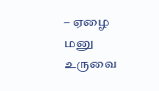– ஏழை மனு உருவை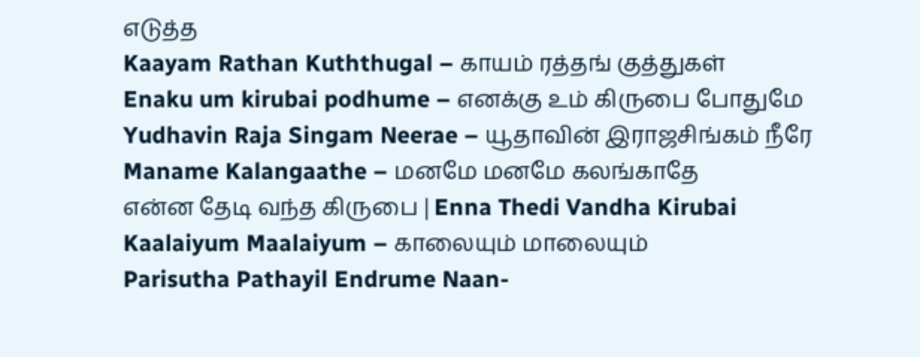எடுத்த
Kaayam Rathan Kuththugal – காயம் ரத்தங் குத்துகள்
Enaku um kirubai podhume – எனக்கு உம் கிருபை போதுமே
Yudhavin Raja Singam Neerae – யூதாவின் இராஜசிங்கம் நீரே
Maname Kalangaathe – மனமே மனமே கலங்காதே
என்ன தேடி வந்த கிருபை | Enna Thedi Vandha Kirubai
Kaalaiyum Maalaiyum – காலையும் மாலையும்
Parisutha Pathayil Endrume Naan-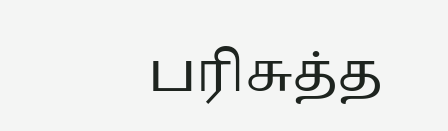பரிசுத்த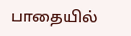பாதையில்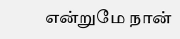என்றுமே நான்